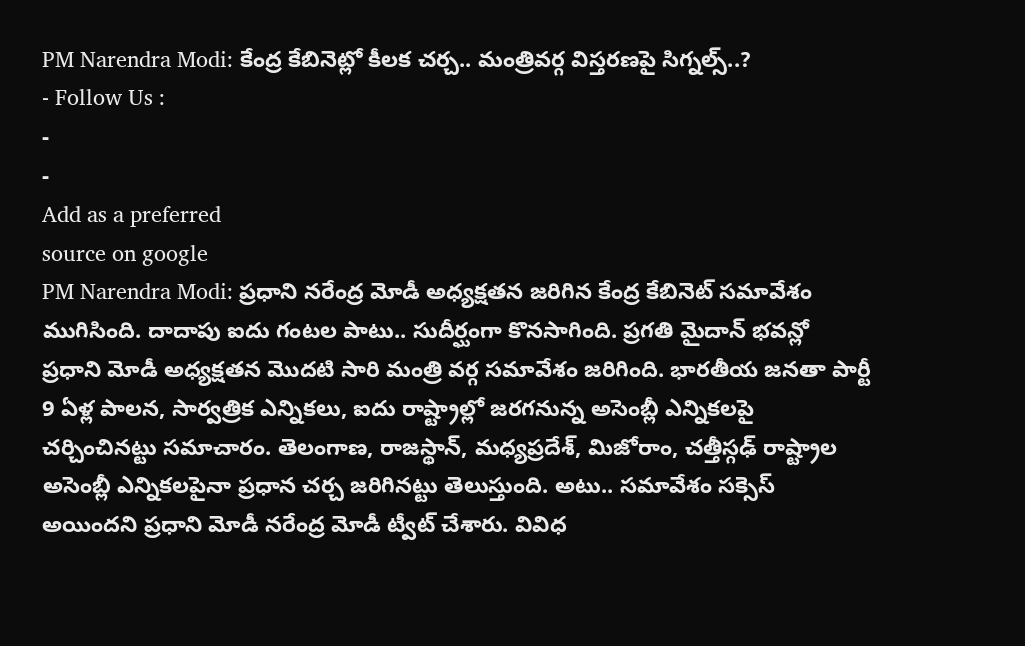PM Narendra Modi: కేంద్ర కేబినెట్లో కీలక చర్చ.. మంత్రివర్గ విస్తరణపై సిగ్నల్స్..?
- Follow Us :
-
-
Add as a preferred
source on google
PM Narendra Modi: ప్రధాని నరేంద్ర మోడీ అధ్యక్షతన జరిగిన కేంద్ర కేబినెట్ సమావేశం ముగిసింది. దాదాపు ఐదు గంటల పాటు.. సుదీర్ఘంగా కొనసాగింది. ప్రగతి మైదాన్ భవన్లో ప్రధాని మోడీ అధ్యక్షతన మొదటి సారి మంత్రి వర్గ సమావేశం జరిగింది. భారతీయ జనతా పార్టీ 9 ఏళ్ల పాలన, సార్వత్రిక ఎన్నికలు, ఐదు రాష్ట్రాల్లో జరగనున్న అసెంబ్లీ ఎన్నికలపై చర్చించినట్టు సమాచారం. తెలంగాణ, రాజస్థాన్, మధ్యప్రదేశ్, మిజోరాం, చత్తీస్గఢ్ రాష్ట్రాల అసెంబ్లీ ఎన్నికలపైనా ప్రధాన చర్చ జరిగినట్టు తెలుస్తుంది. అటు.. సమావేశం సక్సెస్ అయిందని ప్రధాని మోడీ నరేంద్ర మోడీ ట్వీట్ చేశారు. వివిధ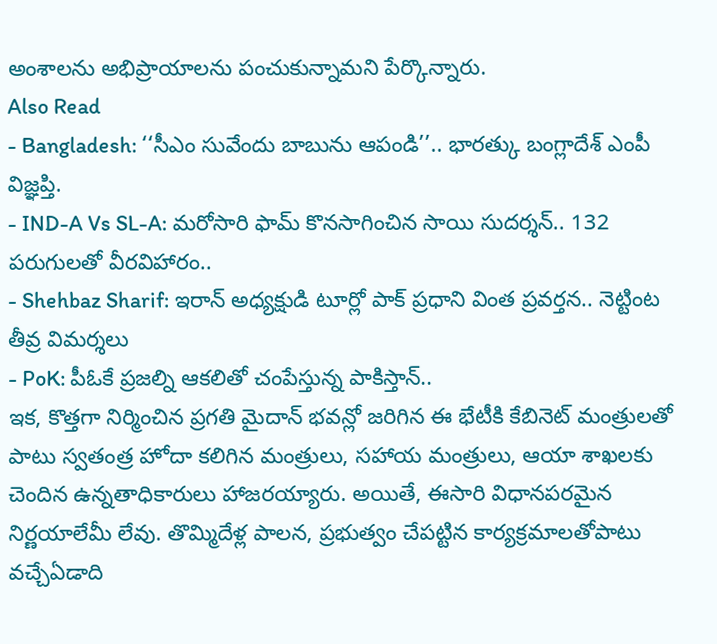అంశాలను అభిప్రాయాలను పంచుకున్నామని పేర్కొన్నారు.
Also Read
- Bangladesh: ‘‘సీఎం సువేందు బాబును ఆపండి’’.. భారత్కు బంగ్లాదేశ్ ఎంపీ విజ్ఞప్తి.
- IND-A Vs SL-A: మరోసారి ఫామ్ కొనసాగించిన సాయి సుదర్శన్.. 132 పరుగులతో వీరవిహారం..
- Shehbaz Sharif: ఇరాన్ అధ్యక్షుడి టూర్లో పాక్ ప్రధాని వింత ప్రవర్తన.. నెట్టింట తీవ్ర విమర్శలు
- PoK: పీఓకే ప్రజల్ని ఆకలితో చంపేస్తున్న పాకిస్తాన్..
ఇక, కొత్తగా నిర్మించిన ప్రగతి మైదాన్ భవన్లో జరిగిన ఈ భేటీకి కేబినెట్ మంత్రులతో పాటు స్వతంత్ర హోదా కలిగిన మంత్రులు, సహాయ మంత్రులు, ఆయా శాఖలకు చెందిన ఉన్నతాధికారులు హాజరయ్యారు. అయితే, ఈసారి విధానపరమైన నిర్ణయాలేమీ లేవు. తొమ్మిదేళ్ల పాలన, ప్రభుత్వం చేపట్టిన కార్యక్రమాలతోపాటు వచ్చేఏడాది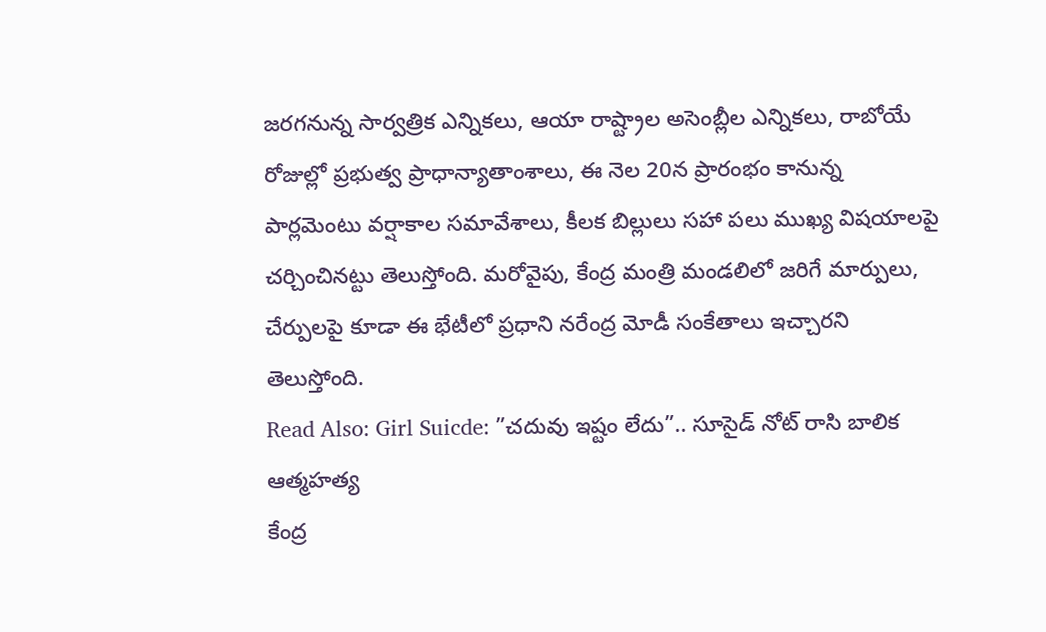జరగనున్న సార్వత్రిక ఎన్నికలు, ఆయా రాష్ట్రాల అసెంబ్లీల ఎన్నికలు, రాబోయే రోజుల్లో ప్రభుత్వ ప్రాధాన్యాతాంశాలు, ఈ నెల 20న ప్రారంభం కానున్న పార్లమెంటు వర్షాకాల సమావేశాలు, కీలక బిల్లులు సహా పలు ముఖ్య విషయాలపై చర్చించినట్టు తెలుస్తోంది. మరోవైపు, కేంద్ర మంత్రి మండలిలో జరిగే మార్పులు, చేర్పులపై కూడా ఈ భేటీలో ప్రధాని నరేంద్ర మోడీ సంకేతాలు ఇచ్చారని తెలుస్తోంది.
Read Also: Girl Suicde: ”చదువు ఇష్టం లేదు”.. సూసైడ్ నోట్ రాసి బాలిక ఆత్మహత్య
కేంద్ర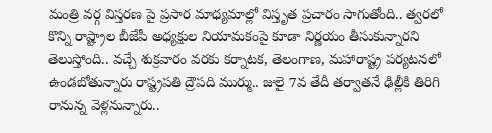మంత్రి వర్గ విస్తరణ పై ప్రసార మాధ్యమాల్లో విస్తృత ప్రచారం సాగుతోంది.. త్వరలో కొన్ని రాష్ట్రాల బీజేపీ అధ్యక్షుల నియామకంపై కూడా నిర్ణయం తీసుకున్నారని తెలుస్తోంది.. వచ్చే శుక్రవారం వరకు కర్నాటక, తెలంగాణ, మహారాష్ట్ర పర్యటనలో ఉండబోతున్నారు రాష్ట్రపతి ద్రౌపది ముర్ము.. జులై 7వ తేదీ తర్వాతనే ఢిల్లీకి తిరిగి రానున్న వెళ్లనున్నారు..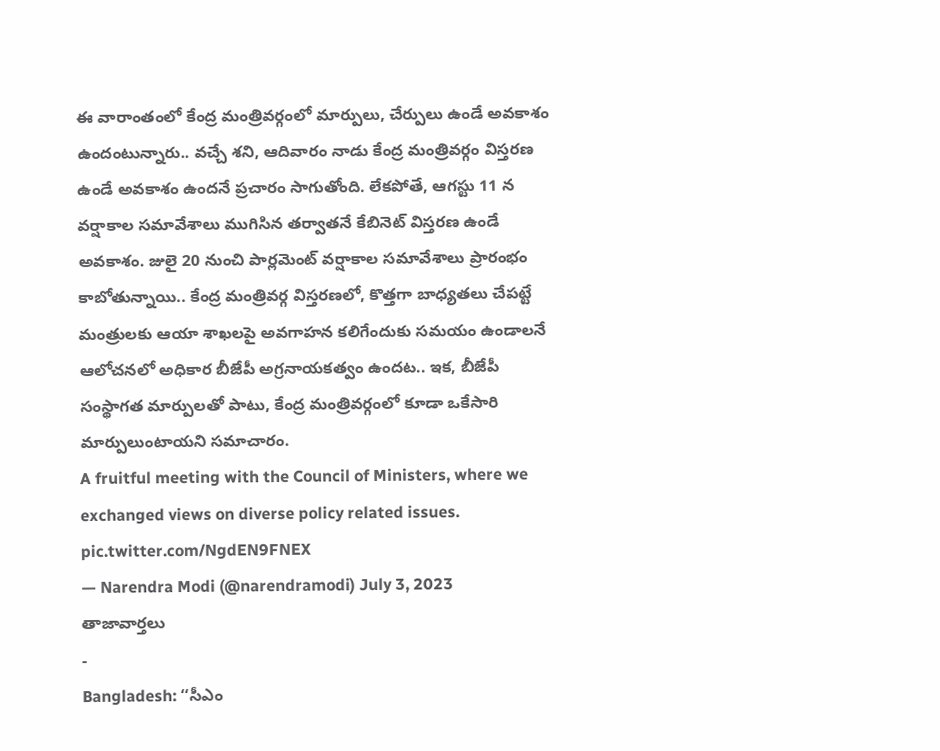ఈ వారాంతంలో కేంద్ర మంత్రివర్గంలో మార్పులు, చేర్పులు ఉండే అవకాశం ఉందంటున్నారు.. వచ్చే శని, ఆదివారం నాడు కేంద్ర మంత్రివర్గం విస్తరణ ఉండే అవకాశం ఉందనే ప్రచారం సాగుతోంది. లేకపోతే, ఆగస్టు 11 న వర్షాకాల సమావేశాలు ముగిసిన తర్వాతనే కేబినెట్ విస్తరణ ఉండే అవకాశం. జులై 20 నుంచి పార్లమెంట్ వర్షాకాల సమావేశాలు ప్రారంభం కాబోతున్నాయి.. కేంద్ర మంత్రివర్గ విస్తరణలో, కొత్తగా బాధ్యతలు చేపట్టే మంత్రులకు ఆయా శాఖలపై అవగాహన కలిగేందుకు సమయం ఉండాలనే ఆలోచనలో అధికార బీజేపీ అగ్రనాయకత్వం ఉందట.. ఇక, బీజేపీ సంస్థాగత మార్పులతో పాటు, కేంద్ర మంత్రివర్గంలో కూడా ఒకేసారి మార్పులుంటాయని సమాచారం.
A fruitful meeting with the Council of Ministers, where we exchanged views on diverse policy related issues. pic.twitter.com/NgdEN9FNEX
— Narendra Modi (@narendramodi) July 3, 2023
తాజావార్తలు
-
Bangladesh: ‘‘సీఎం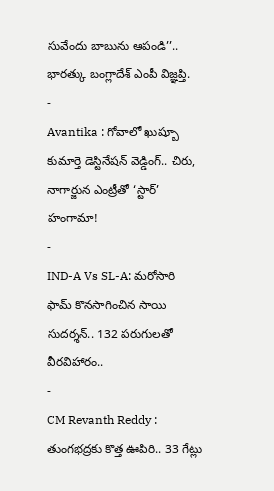సువేందు బాబును ఆపండి’’.. భారత్కు బంగ్లాదేశ్ ఎంపీ విజ్ఞప్తి.
-
Avantika : గోవాలో ఖుష్బూ కుమార్తె డెస్టినేషన్ వెడ్డింగ్.. చిరు, నాగార్జున ఎంట్రీతో ‘స్టార్’ హంగామా!
-
IND-A Vs SL-A: మరోసారి ఫామ్ కొనసాగించిన సాయి సుదర్శన్.. 132 పరుగులతో వీరవిహారం..
-
CM Revanth Reddy : తుంగభద్రకు కొత్త ఊపిరి.. 33 గేట్లు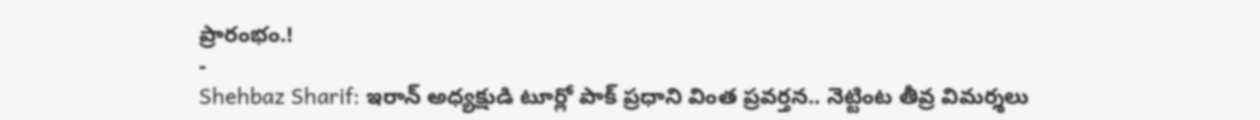ప్రారంభం.!
-
Shehbaz Sharif: ఇరాన్ అధ్యక్షుడి టూర్లో పాక్ ప్రధాని వింత ప్రవర్తన.. నెట్టింట తీవ్ర విమర్శలు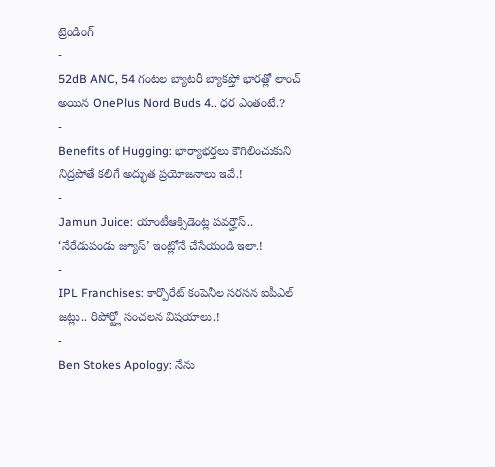ట్రెండింగ్
-
52dB ANC, 54 గంటల బ్యాటరీ బ్యాకప్తో భారత్లో లాంచ్ అయిన OnePlus Nord Buds 4.. ధర ఎంతంటే.?
-
Benefits of Hugging: భార్యాభర్తలు కౌగిలించుకుని నిద్రపోతే కలిగే అద్భుత ప్రయోజనాలు ఇవే.!
-
Jamun Juice: యాంటీఆక్సిడెంట్ల పవర్హౌస్.. ‘నేరేడుపండు జ్యూస్’ ఇంట్లోనే చేసేయండి ఇలా.!
-
IPL Franchises: కార్పొరేట్ కంపెనీల సరసన ఐపీఎల్ జట్లు.. రిపోర్ట్లో సంచలన విషయాలు.!
-
Ben Stokes Apology: నేను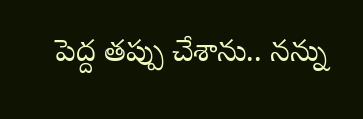పెద్ద తప్పు చేశాను.. నన్ను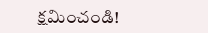క్షమించండి!